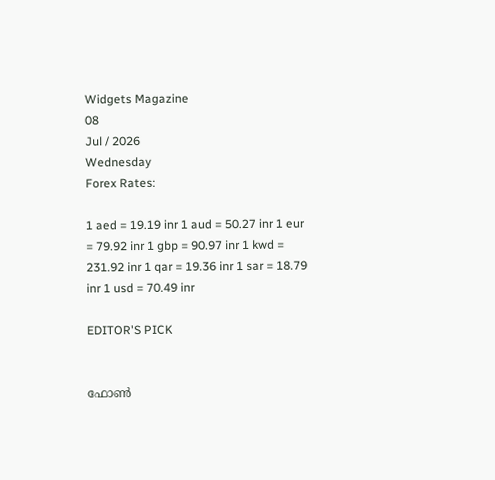Widgets Magazine
08
Jul / 2026
Wednesday
Forex Rates:

1 aed = 19.19 inr 1 aud = 50.27 inr 1 eur = 79.92 inr 1 gbp = 90.97 inr 1 kwd = 231.92 inr 1 qar = 19.36 inr 1 sar = 18.79 inr 1 usd = 70.49 inr

EDITOR'S PICK


ഫോണ്‍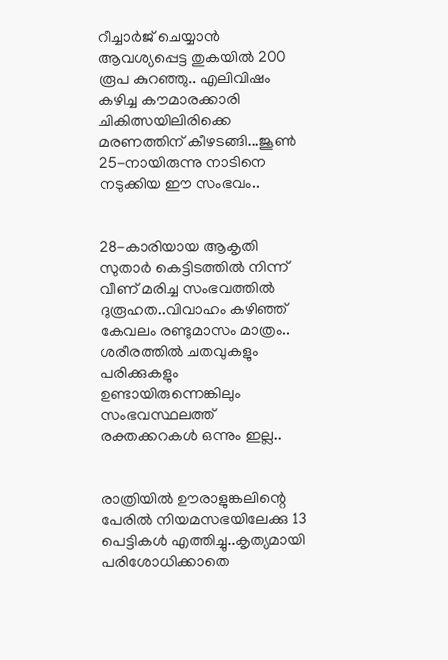റീച്ചാര്‍ജ് ചെയ്യാന്‍ ആവശ്യപ്പെട്ട തുകയില്‍ 200 രൂപ കുറഞ്ഞു.. എലിവിഷം കഴിച്ച കൗമാരക്കാരി ചികിത്സയിലിരിക്കെ മരണത്തിന് കീഴടങ്ങി...ജൂണ്‍ 25-നായിരുന്നു നാടിനെ നടുക്കിയ ഈ സംഭവം..


28-കാരിയായ ആകൃതി സുതാര്‍ കെട്ടിടത്തില്‍ നിന്ന് വീണ് മരിച്ച സംഭവത്തില്‍ ദുരൂഹത..വിവാഹം കഴിഞ്ഞ് കേവലം രണ്ടുമാസം മാത്രം.. ശരീരത്തില്‍ ചതവുകളും പരിക്കുകളും ഉണ്ടായിരുന്നെങ്കിലും സംഭവസ്ഥലത്ത് രക്തക്കറകള്‍ ഒന്നും ഇല്ല..


രാത്രിയിൽ ഊരാളുങ്കലിന്റെ പേരിൽ നിയമസഭയിലേക്കു 13 പെട്ടികൾ എത്തിച്ചു..കൃത്യമായി പരിശോധിക്കാതെ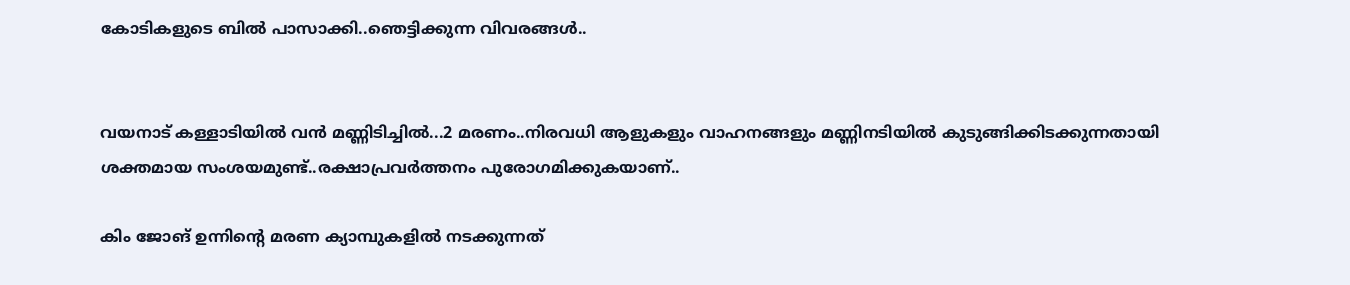കോടികളുടെ ബിൽ പാസാക്കി..ഞെട്ടിക്കുന്ന വിവരങ്ങൾ..


വയനാട് കള്ളാടിയില്‍ വന്‍ മണ്ണിടിച്ചില്‍...2 മരണം..നിരവധി ആളുകളും വാഹനങ്ങളും മണ്ണിനടിയില്‍ കുടുങ്ങിക്കിടക്കുന്നതായി ശക്തമായ സംശയമുണ്ട്..രക്ഷാപ്രവർത്തനം പുരോഗമിക്കുകയാണ്..

കിം ജോങ് ഉന്നിന്റെ മരണ ക്യാമ്പുകളില്‍ നടക്കുന്നത്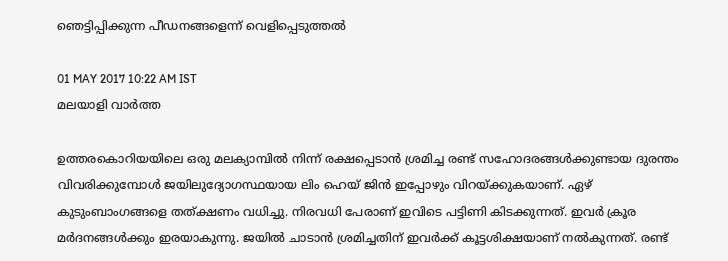ഞെട്ടിപ്പിക്കുന്ന പീഡനങ്ങളെന്ന് വെളിപ്പെടുത്തല്‍

01 MAY 2017 10:22 AM IST
മലയാളി വാര്‍ത്ത

ഉത്തരകൊറിയയിലെ ഒരു മലക്യാമ്പില്‍ നിന്ന് രക്ഷപ്പെടാന്‍ ശ്രമിച്ച രണ്ട് സഹോദരങ്ങള്‍ക്കുണ്ടായ ദുരന്തം വിവരിക്കുമ്പോള്‍ ജയിലുദ്യോഗസ്ഥയായ ലിം ഹെയ് ജിന്‍ ഇപ്പോഴും വിറയ്ക്കുകയാണ്. ഏഴ് കുടുംബാംഗങ്ങളെ തത്ക്ഷണം വധിച്ചു. നിരവധി പേരാണ് ഇവിടെ പട്ടിണി കിടക്കുന്നത്. ഇവര്‍ ക്രൂര മര്‍ദനങ്ങള്‍ക്കും ഇരയാകുന്നു. ജയില്‍ ചാടാന്‍ ശ്രമിച്ചതിന് ഇവര്‍ക്ക് കൂട്ടശിക്ഷയാണ് നല്‍കുന്നത്. രണ്ട്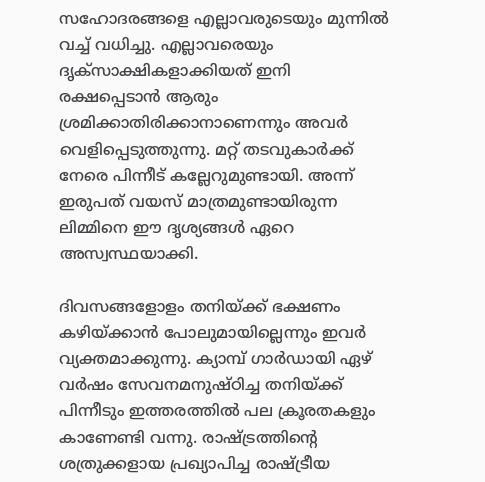സഹോദരങ്ങളെ എല്ലാവരുടെയും മുന്നില്‍ വച്ച് വധിച്ചു. എല്ലാവരെയും ദൃക്‌സാക്ഷികളാക്കിയത് ഇനി രക്ഷപ്പെടാന്‍ ആരും ശ്രമിക്കാതിരിക്കാനാണെന്നും അവര്‍ വെളിപ്പെടുത്തുന്നു. മറ്റ് തടവുകാര്‍ക്ക് നേരെ പിന്നീട് കല്ലേറുമുണ്ടായി. അന്ന് ഇരുപത് വയസ് മാത്രമുണ്ടായിരുന്ന ലിമ്മിനെ ഈ ദൃശ്യങ്ങള്‍ ഏറെ അസ്വസ്ഥയാക്കി.

ദിവസങ്ങളോളം തനിയ്ക്ക് ഭക്ഷണം കഴിയ്ക്കാന്‍ പോലുമായില്ലെന്നും ഇവര്‍ വ്യക്തമാക്കുന്നു. ക്യാമ്പ് ഗാര്‍ഡായി ഏഴ് വര്‍ഷം സേവനമനുഷ്ഠിച്ച തനിയ്ക്ക് പിന്നീടും ഇത്തരത്തില്‍ പല ക്രൂരതകളും കാണേണ്ടി വന്നു. രാഷ്ട്രത്തിന്റെ ശത്രുക്കളായ പ്രഖ്യാപിച്ച രാഷ്ട്രീയ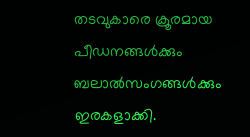തടവുകാരെ ക്രൂരമായ പീഡനങ്ങള്‍ക്കും ബലാല്‍സംഗങ്ങള്‍ക്കും ഇരകളാക്കി.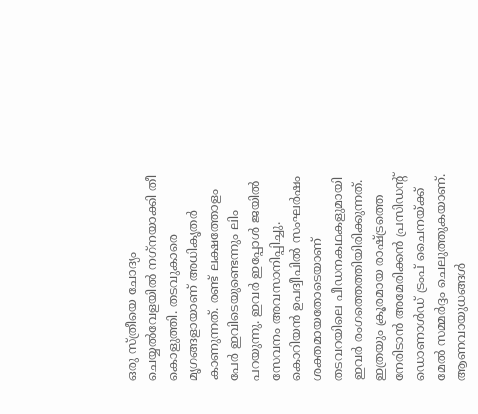ഒരു സ്ത്രീയെ ചോദ്യം ചെയ്യല്‍വേളയില്‍ നഗ്‌നയാക്കി തീ കൊളുത്തി. തടവുകാരെ മൃഗങ്ങളായാണ് അധികൃതര്‍ കാണുന്നത്. രണ്ട് ലക്ഷത്തോളം പേര്‍ ഇവിടെയുണ്ടെന്നും ലിം പറയുന്നു. ഇവര്‍ ഇപ്പോള്‍ ജയില്‍ സേവനം അവസാനിപ്പിച്ചു. കൊറിയന്‍ ഉപദ്വീപില്‍ സംഘര്‍ഷം ശക്തമായതോടെയാണ് തടവറയിലെ പീഡനകഥകളുമായി ഇവര്‍ രംഗത്തെത്തിയിരിക്കുന്നത്. ഇത്രയും ക്രൂരമായ രാഷ്ട്രത്തെ നേരിടാന്‍ അമേരിക്കന്‍ പ്രസിഡന്റ് ഡൊണാള്‍ഡ് ട്രംപ് ചൈനയ്ക്ക് മേല്‍ സമ്മര്‍ദ്ദം ചെലുത്തുകയാണ്. ആണവായുധങ്ങള്‍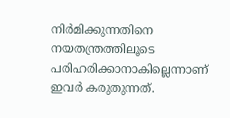നിര്‍മിക്കുന്നതിനെ നയതന്ത്രത്തിലൂടെ പരിഹരിക്കാനാകില്ലെന്നാണ് ഇവര്‍ കരുതുന്നത്.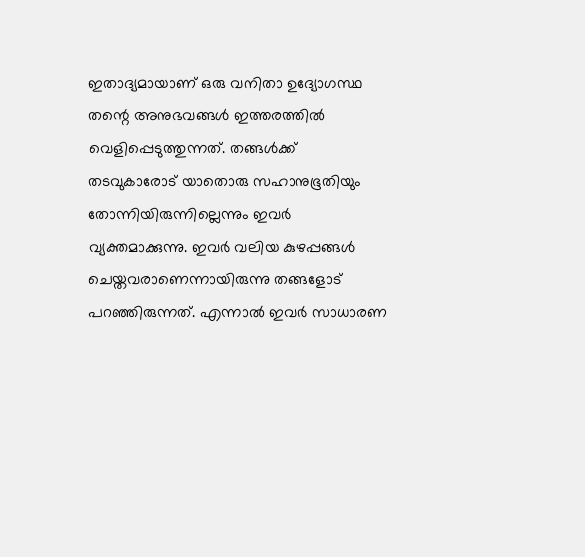ഇതാദ്യമായാണ് ഒരു വനിതാ ഉദ്യോഗസ്ഥ തന്റെ അനുഭവങ്ങള്‍ ഇത്തരത്തില്‍ വെളിപ്പെടുത്തുന്നത്. തങ്ങള്‍ക്ക് തടവുകാരോട് യാതൊരു സഹാനുഭൂതിയും തോന്നിയിരുന്നില്ലെന്നും ഇവര്‍ വ്യക്തമാക്കുന്നു. ഇവര്‍ വലിയ കുഴപ്പങ്ങള്‍ ചെയ്തവരാണെന്നായിരുന്നു തങ്ങളോട് പറഞ്ഞിരുന്നത്. എന്നാല്‍ ഇവര്‍ സാധാരണ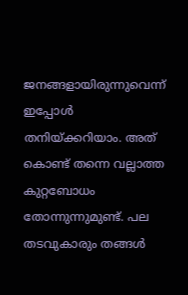ജനങ്ങളായിരുന്നുവെന്ന് ഇപ്പോള്‍ തനിയ്ക്കറിയാം. അത് കൊണ്ട് തന്നെ വല്ലാത്ത കുറ്റബോധം തോന്നുന്നുമുണ്ട്. പല തടവുകാരും തങ്ങള്‍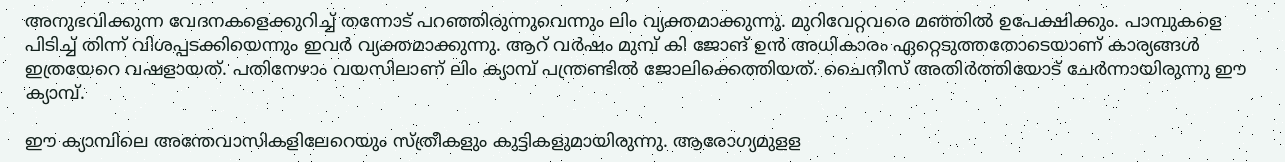അനുഭവിക്കുന്ന വേദനകളെക്കുറിച്ച് തന്നോട് പറഞ്ഞിരുന്നുവെന്നും ലിം വ്യക്തമാക്കുന്നു. മുറിവേറ്റവരെ മഞ്ഞില്‍ ഉപേക്ഷിക്കും. പാമ്പുകളെ പിടിച്ച് തിന്ന് വിശപ്പടക്കിയെന്നും ഇവര്‍ വ്യക്തമാക്കുന്നു. ആറ് വര്‍ഷം മുമ്പ് കി ജോങ് ഉന്‍ അധികാരം ഏറ്റെടുത്തതോടെയാണ് കാര്യങ്ങള്‍ ഇത്രയേറെ വഷളായത്. പതിനേഴാം വയസിലാണ് ലിം ക്യാമ്പ് പന്ത്രണ്ടില്‍ ജോലിക്കെത്തിയത്. ചൈനീസ് അതിര്‍ത്തിയോട് ചേര്‍ന്നായിരുന്നു ഈ ക്യാമ്പ്.

ഈ ക്യാമ്പിലെ അന്തേവാസികളിലേറെയും സ്ത്രീകളും കുട്ടികളുമായിരുന്നു. ആരോഗ്യമുളള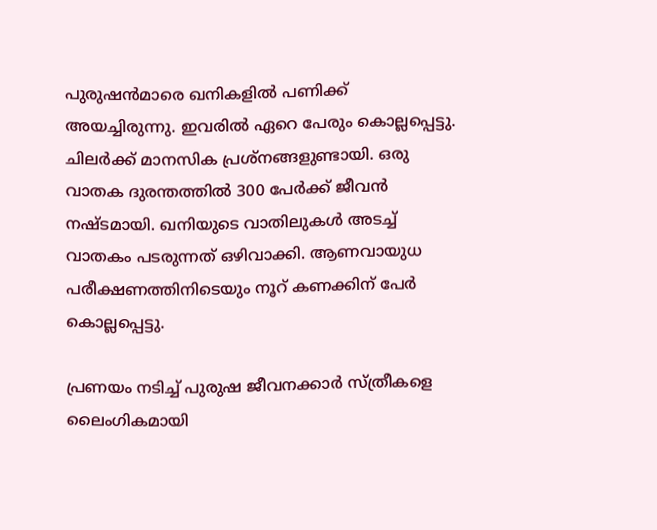പുരുഷന്‍മാരെ ഖനികളില്‍ പണിക്ക് അയച്ചിരുന്നു. ഇവരില്‍ ഏറെ പേരും കൊല്ലപ്പെട്ടു. ചിലര്‍ക്ക് മാനസിക പ്രശ്‌നങ്ങളുണ്ടായി. ഒരു വാതക ദുരന്തത്തില്‍ 300 പേര്‍ക്ക് ജീവന്‍ നഷ്ടമായി. ഖനിയുടെ വാതിലുകള്‍ അടച്ച് വാതകം പടരുന്നത് ഒഴിവാക്കി. ആണവായുധ പരീക്ഷണത്തിനിടെയും നൂറ് കണക്കിന് പേര്‍ കൊല്ലപ്പെട്ടു.

പ്രണയം നടിച്ച് പുരുഷ ജീവനക്കാര്‍ സ്ത്രീകളെ ലൈംഗികമായി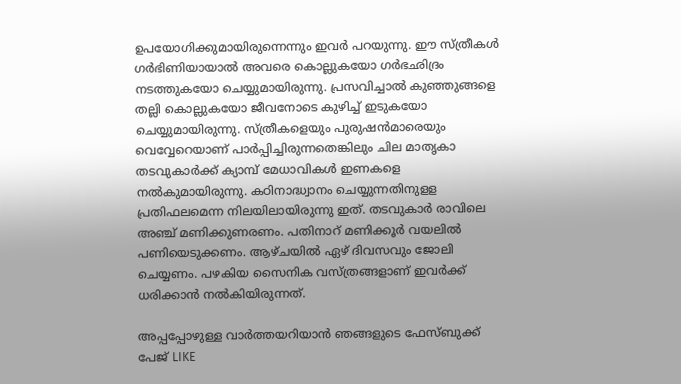ഉപയോഗിക്കുമായിരുന്നെന്നും ഇവര്‍ പറയുന്നു. ഈ സ്ത്രീകള്‍ ഗര്‍ഭിണിയായാല്‍ അവരെ കൊല്ലുകയോ ഗര്‍ഭഛിദ്രം നടത്തുകയോ ചെയ്യുമായിരുന്നു. പ്രസവിച്ചാല്‍ കുഞ്ഞുങ്ങളെ തല്ലി കൊല്ലുകയോ ജീവനോടെ കുഴിച്ച് ഇടുകയോ ചെയ്യുമായിരുന്നു. സ്ത്രീകളെയും പുരുഷന്‍മാരെയും വെവ്വേറെയാണ് പാര്‍പ്പിച്ചിരുന്നതെങ്കിലും ചില മാതൃകാ തടവുകാര്‍ക്ക് ക്യാമ്പ് മേധാവികള്‍ ഇണകളെ നല്‍കുമായിരുന്നു. കഠിനാദ്ധ്വാനം ചെയ്യുന്നതിനുളള പ്രതിഫലമെന്ന നിലയിലായിരുന്നു ഇത്. തടവുകാര്‍ രാവിലെ അഞ്ച് മണിക്കുണരണം. പതിനാറ് മണിക്കൂര്‍ വയലില്‍ പണിയെടുക്കണം. ആഴ്ചയില്‍ ഏഴ് ദിവസവും ജോലി ചെയ്യണം. പഴകിയ സൈനിക വസ്ത്രങ്ങളാണ് ഇവര്‍ക്ക് ധരിക്കാന്‍ നല്‍കിയിരുന്നത്.

അപ്പപ്പോഴുള്ള വാര്‍ത്തയറിയാന്‍ ഞങ്ങളുടെ ഫേസ്‌ബുക്ക്‌ പേജ് LIKE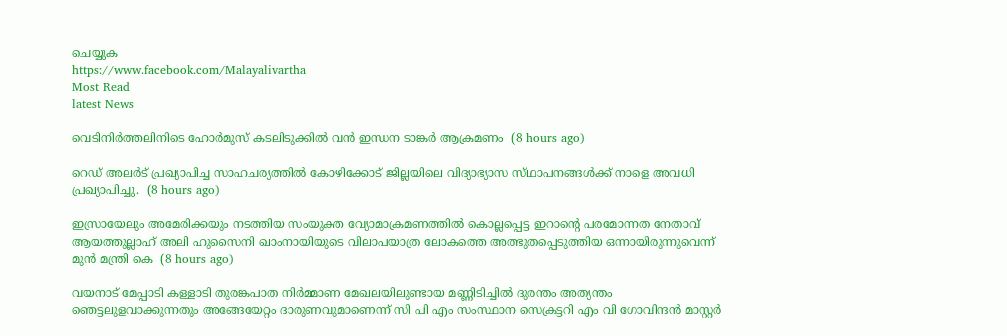ചെയ്യുക
https://www.facebook.com/Malayalivartha
Most Read
latest News

വെടിനിർത്തലിനിടെ ഹോർമുസ് കടലിടുക്കിൽ വൻ ഇന്ധന ടാങ്കർ ആക്രമണം  (8 hours ago)

റെഡ് അലർട് പ്രഖ്യാപിച്ച സാഹചര്യത്തിൽ കോഴിക്കോട് ജില്ലയിലെ വിദ്യാഭ്യാസ സ്‌ഥാപനങ്ങൾക്ക്‌ നാളെ അവധി പ്രഖ്യാപിച്ചു.  (8 hours ago)

ഇസ്രായേലും അമേരിക്കയും നടത്തിയ സംയുക്ത വ്യോമാക്രമണത്തിൽ കൊല്ലപ്പെട്ട ഇറാന്റെ പരമോന്നത നേതാവ് ആയത്തുല്ലാഹ് അലി ഹുസൈനി ഖാംനായിയുടെ വിലാപയാത്ര ലോകത്തെ അത്ഭുതപ്പെടുത്തിയ ഒന്നായിരുന്നുവെന്ന് മുൻ മന്ത്രി കെ  (8 hours ago)

വയനാട് മേപ്പാടി കള്ളാടി തുരങ്കപാത നിർമ്മാണ മേഖലയിലുണ്ടായ മണ്ണിടിച്ചിൽ ദുരന്തം അത്യന്തം ഞെട്ടലുളവാക്കുന്നതും അങ്ങേയേറ്റം ദാരുണവുമാണെന്ന് സി പി എം സംസ്ഥാന സെക്രട്ടറി എം വി ഗോവിന്ദൻ മാസ്റ്റർ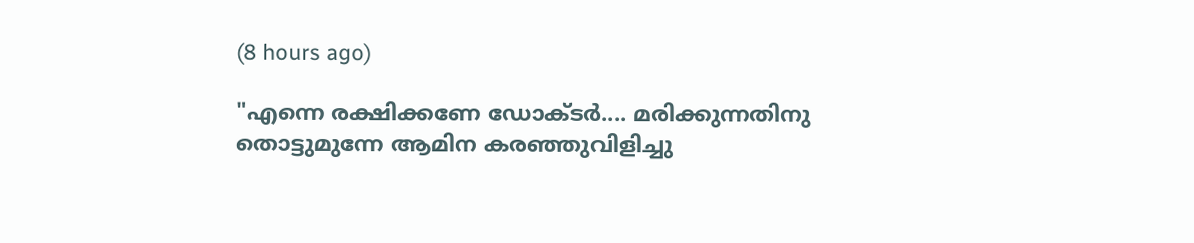(8 hours ago)

"എന്നെ രക്ഷിക്കണേ ഡോക്ടർ.... മരിക്കുന്നതിനു തൊട്ടുമുന്നേ ആമിന കരഞ്ഞുവിളിച്ചു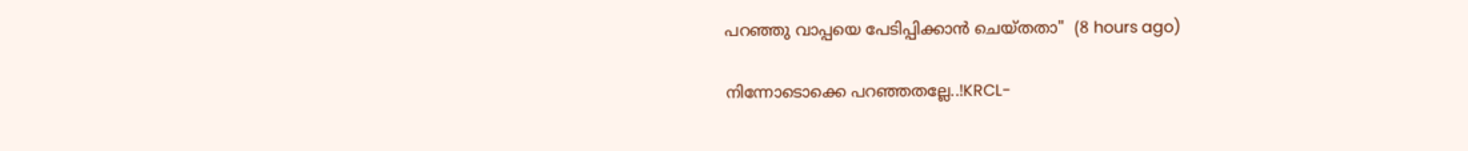പറഞ്ഞു വാപ്പയെ പേടിപ്പിക്കാൻ ചെയ്തതാ"  (8 hours ago)

നിന്നോടൊക്കെ പറഞ്ഞതല്ലേ..!KRCL-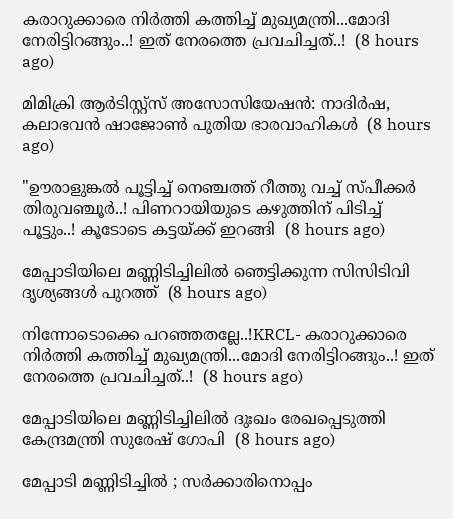കരാറുക്കാരെ നിർത്തി കത്തിച്ച് മുഖ്യമന്ത്രി...മോദി നേരിട്ടിറങ്ങും..! ഇത് നേരത്തെ പ്രവചിച്ചത്..!  (8 hours ago)

മിമിക്രി ആര്‍ടിസ്റ്റ്‌സ് അസോസിയേഷന്‍: നാദിര്‍ഷ, കലാഭവന്‍ ഷാജോണ്‍ പുതിയ ഭാരവാഹികള്‍  (8 hours ago)

"ഊരാളുങ്കൽ പൂട്ടിച്ച് നെഞ്ചത്ത് റീത്തു വച്ച് സ്പീക്കർ തിരുവഞ്ചൂർ..! പിണറായിയുടെ കഴുത്തിന് പിടിച്ച് പൂട്ടും..! കൂടോടെ കട്ടയ്ക്ക് ഇറങ്ങി  (8 hours ago)

മേപ്പാടിയിലെ മണ്ണിടിച്ചിലില്‍ ഞെട്ടിക്കുന്ന സിസിടിവി ദൃശ്യങ്ങള്‍ പുറത്ത്  (8 hours ago)

നിന്നോടൊക്കെ പറഞ്ഞതല്ലേ..!KRCL- കരാറുക്കാരെ നിർത്തി കത്തിച്ച് മുഖ്യമന്ത്രി...മോദി നേരിട്ടിറങ്ങും..! ഇത് നേരത്തെ പ്രവചിച്ചത്..!  (8 hours ago)

മേപ്പാടിയിലെ മണ്ണിടിച്ചിലില്‍ ദുഃഖം രേഖപ്പെടുത്തി കേന്ദ്രമന്ത്രി സുരേഷ് ഗോപി  (8 hours ago)

മേപ്പാടി മണ്ണിടിച്ചില്‍ ; സര്‍ക്കാരിനൊപ്പം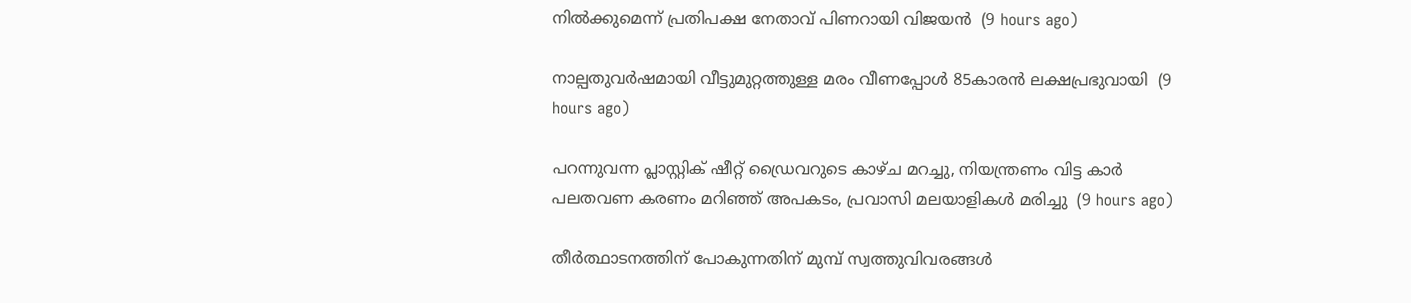നില്‍ക്കുമെന്ന് പ്രതിപക്ഷ നേതാവ് പിണറായി വിജയന്‍  (9 hours ago)

നാല്പതുവര്‍ഷമായി വീട്ടുമുറ്റത്തുള്ള മരം വീണപ്പോള്‍ 85കാരന്‍ ലക്ഷപ്രഭുവായി  (9 hours ago)

പറന്നുവന്ന പ്ലാസ്റ്റിക് ഷീറ്റ് ഡ്രൈവറുടെ കാഴ്ച മറച്ചു, നിയന്ത്രണം വിട്ട കാർ പലതവണ കരണം മറിഞ്ഞ് അപകടം, പ്രവാസി മലയാളികൾ മരിച്ചു  (9 hours ago)

തീര്‍ത്ഥാടനത്തിന് പോകുന്നതിന് മുമ്പ് സ്വത്തുവിവരങ്ങള്‍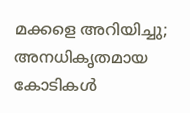മക്കളെ അറിയിച്ചു; അനധികൃതമായ കോടികള്‍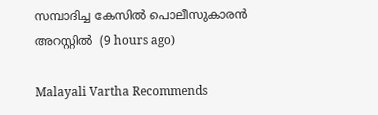സമ്പാദിച്ച കേസില്‍ പൊലീസുകാരന്‍ അറസ്റ്റില്‍  (9 hours ago)

Malayali Vartha Recommends